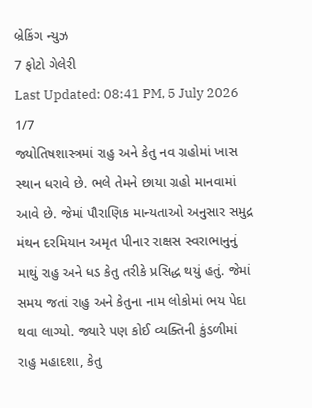બ્રેકિંગ ન્યુઝ
7 ફોટો ગેલેરી
Last Updated: 08:41 PM, 5 July 2026
1/7
જ્યોતિષશાસ્ત્રમાં રાહુ અને કેતુ નવ ગ્રહોમાં ખાસ સ્થાન ધરાવે છે. ભલે તેમને છાયા ગ્રહો માનવામાં આવે છે. જેમાં પૌરાણિક માન્યતાઓ અનુસાર સમુદ્ર મંથન દરમિયાન અમૃત પીનાર રાક્ષસ સ્વરાભાનુનું માથું રાહુ અને ધડ કેતુ તરીકે પ્રસિદ્ધ થયું હતું. જેમાં સમય જતાં રાહુ અને કેતુના નામ લોકોમાં ભય પેદા થવા લાગ્યો. જ્યારે પણ કોઈ વ્યક્તિની કુંડળીમાં રાહુ મહાદશા, કેતુ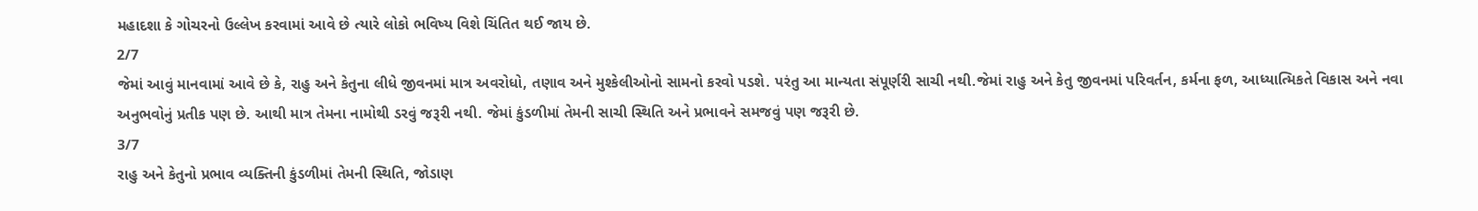મહાદશા કે ગોચરનો ઉલ્લેખ કરવામાં આવે છે ત્યારે લોકો ભવિષ્ય વિશે ચિંતિત થઈ જાય છે.
2/7
જેમાં આવું માનવામાં આવે છે કે, રાહુ અને કેતુના લીધે જીવનમાં માત્ર અવરોધો, તણાવ અને મુશ્કેલીઓનો સામનો કરવો પડશે. પરંતુ આ માન્યતા સંપૂર્ણરી સાચી નથી.જેમાં રાહુ અને કેતુ જીવનમાં પરિવર્તન, કર્મના ફળ, આધ્યાત્મિકતે વિકાસ અને નવા અનુભવોનું પ્રતીક પણ છે. આથી માત્ર તેમના નામોથી ડરવું જરૂરી નથી. જેમાં કુંડળીમાં તેમની સાચી સ્થિતિ અને પ્રભાવને સમજવું પણ જરૂરી છે.
3/7
રાહુ અને કેતુનો પ્રભાવ વ્યક્તિની કુંડળીમાં તેમની સ્થિતિ, જોડાણ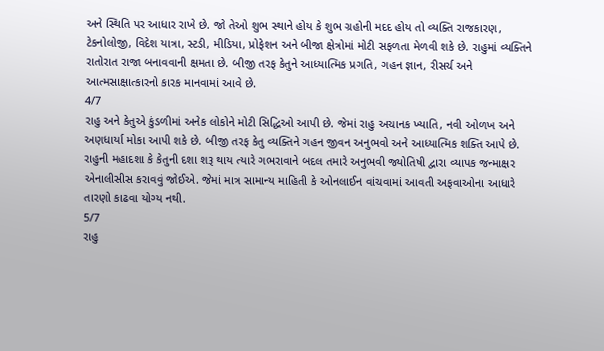અને સ્થિતિ પર આધાર રાખે છે. જો તેઓ શુભ સ્થાને હોય કે શુભ ગ્રહોની મદદ હોય તો વ્યક્તિ રાજકારણ, ટેકનોલોજી, વિદેશ યાત્રા, સ્ટડી, મીડિયા, પ્રોફેશન અને બીજા ક્ષેત્રોમાં મોટી સફળતા મેળવી શકે છે. રાહુમાં વ્યક્તિને રાતોરાત રાજા બનાવવાની ક્ષમતા છે. બીજી તરફ કેતુને આધ્યાત્મિક પ્રગતિ, ગહન જ્ઞાન, રીસર્ચ અને આત્મસાક્ષાત્કારનો કારક માનવામાં આવે છે.
4/7
રાહુ અને કેતુએ કુંડળીમાં અનેક લોકોને મોટી સિદ્ધિઓ આપી છે. જેમાં રાહુ અચાનક ખ્યાતિ, નવી ઓળખ અને અણધાર્યા મોકા આપી શકે છે. બીજી તરફ કેતુ વ્યક્તિને ગહન જીવન અનુભવો અને આધ્યાત્મિક શક્તિ આપે છે. રાહુની મહાદશા કે કેતુની દશા શરૂ થાય ત્યારે ગભરાવાને બદલ તમારે અનુભવી જ્યોતિષી દ્વારા વ્યાપક જન્માક્ષર એનાલીસીસ કરાવવું જોઈએ. જેમાં માત્ર સામાન્ય માહિતી કે ઓનલાઈન વાંચવામાં આવતી અફવાઓના આધારે તારણો કાઢવા યોગ્ય નથી.
5/7
રાહુ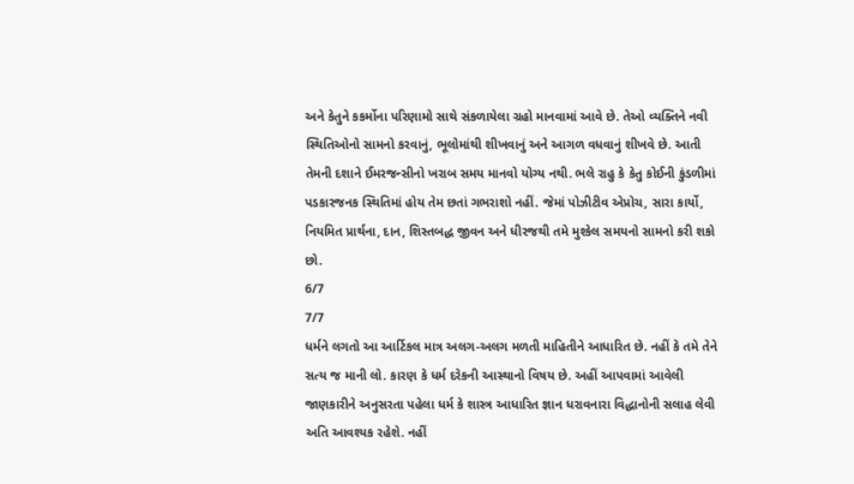અને કેતુને કકર્મોના પરિણામો સાથે સંકળાયેલા ગ્રહો માનવામાં આવે છે. તેઓ વ્યક્તિને નવી સ્થિતિઓનો સામનો કરવાનું, ભૂલોમાંથી શીખવાનું અને આગળ વધવાનું શીખવે છે. આતી તેમની દશાને ઈમરજન્સીનો ખરાબ સમય માનવો યોગ્ય નથી. ભલે રાહુ કે કેતુ કોઈની કુંડળીમાં પડકારજનક સ્થિતિમાં હોય તેમ છતાં ગભરાશો નહીં. જેમાં પોઝીટીવ એપ્રોચ, સારા કાર્યો, નિયમિત પ્રાર્થના, દાન, શિસ્તબદ્ધ જીવન અને ધીરજથી તમે મુશ્કેલ સમયનો સામનો કરી શકો છો.
6/7
7/7
ધર્મને લગતો આ આર્ટિકલ માત્ર અલગ-અલગ મળતી માહિતીને આધારિત છે. નહીં કે તમે તેને સત્ય જ માની લો. કારણ કે ધર્મ દરેકની આસ્થાનો વિષય છે. અહીં આપવામાં આવેલી જાણકારીને અનુસરતા પહેલા ધર્મ કે શાસ્ત્ર આધારિત જ્ઞાન ધરાવનારા વિદ્ધાનોની સલાહ લેવી અતિ આવશ્યક રહેશે. નહીં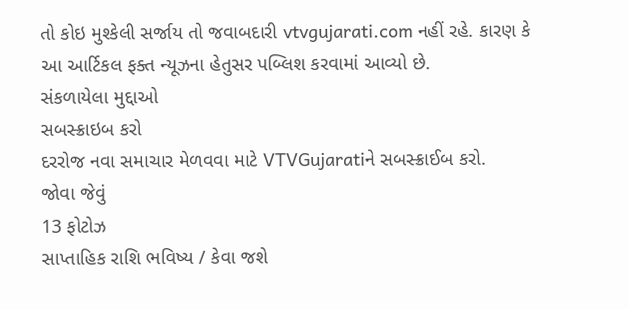તો કોઇ મુશ્કેલી સર્જાય તો જવાબદારી vtvgujarati.com નહીં રહે. કારણ કે આ આર્ટિકલ ફક્ત ન્યૂઝના હેતુસર પબ્લિશ કરવામાં આવ્યો છે.
સંકળાયેલા મુદ્દાઓ
સબસ્ક્રાઇબ કરો
દરરોજ નવા સમાચાર મેળવવા માટે VTVGujaratiને સબસ્ક્રાઈબ કરો.
જોવા જેવું
13 ફોટોઝ
સાપ્તાહિક રાશિ ભવિષ્ય / કેવા જશે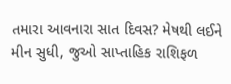તમારા આવનારા સાત દિવસ? મેષથી લઈને મીન સુધી, જુઓ સાપ્તાહિક રાશિફળ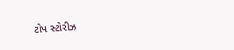ટોપ સ્ટોરીઝ